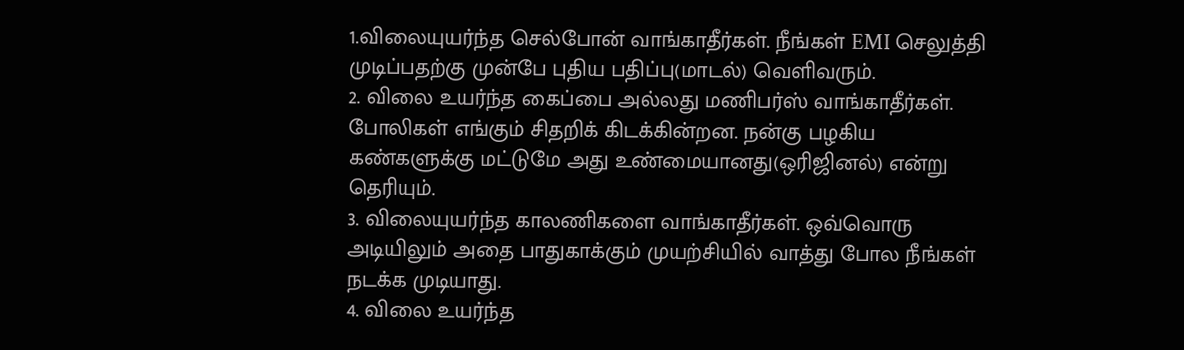1.விலையுயர்ந்த செல்போன் வாங்காதீர்கள். நீங்கள் EMI செலுத்தி முடிப்பதற்கு முன்பே புதிய பதிப்பு(மாடல்) வெளிவரும்.
2. விலை உயர்ந்த கைப்பை அல்லது மணிபர்ஸ் வாங்காதீர்கள். போலிகள் எங்கும் சிதறிக் கிடக்கின்றன. நன்கு பழகிய கண்களுக்கு மட்டுமே அது உண்மையானது(ஒரிஜினல்) என்று தெரியும்.
3. விலையுயர்ந்த காலணிகளை வாங்காதீர்கள். ஒவ்வொரு அடியிலும் அதை பாதுகாக்கும் முயற்சியில் வாத்து போல நீங்கள் நடக்க முடியாது.
4. விலை உயர்ந்த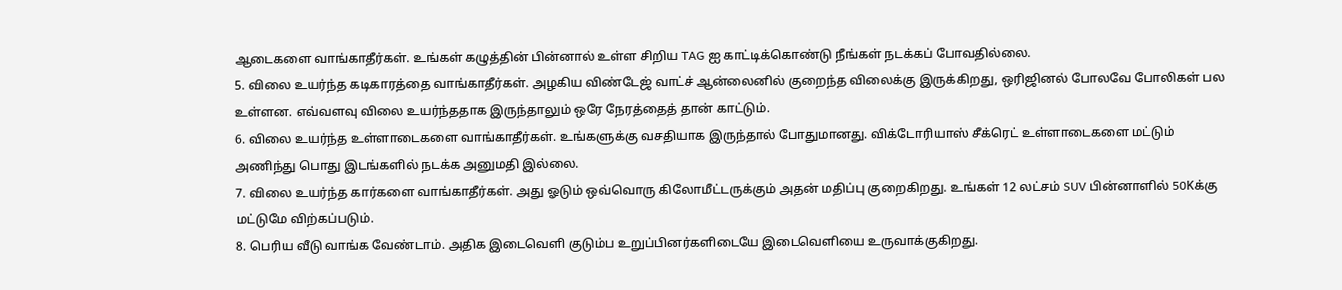ஆடைகளை வாங்காதீர்கள். உங்கள் கழுத்தின் பின்னால் உள்ள சிறிய TAG ஐ காட்டிக்கொண்டு நீங்கள் நடக்கப் போவதில்லை.
5. விலை உயர்ந்த கடிகாரத்தை வாங்காதீர்கள். அழகிய விண்டேஜ் வாட்ச் ஆன்லைனில் குறைந்த விலைக்கு இருக்கிறது, ஒரிஜினல் போலவே போலிகள் பல உள்ளன. எவ்வளவு விலை உயர்ந்ததாக இருந்தாலும் ஒரே நேரத்தைத் தான் காட்டும்.
6. விலை உயர்ந்த உள்ளாடைகளை வாங்காதீர்கள். உங்களுக்கு வசதியாக இருந்தால் போதுமானது. விக்டோரியாஸ் சீக்ரெட் உள்ளாடைகளை மட்டும் அணிந்து பொது இடங்களில் நடக்க அனுமதி இல்லை.
7. விலை உயர்ந்த கார்களை வாங்காதீர்கள். அது ஓடும் ஒவ்வொரு கிலோமீட்டருக்கும் அதன் மதிப்பு குறைகிறது. உங்கள் 12 லட்சம் SUV பின்னாளில் 50Kக்கு மட்டுமே விற்கப்படும்.
8. பெரிய வீடு வாங்க வேண்டாம். அதிக இடைவெளி குடும்ப உறுப்பினர்களிடையே இடைவெளியை உருவாக்குகிறது.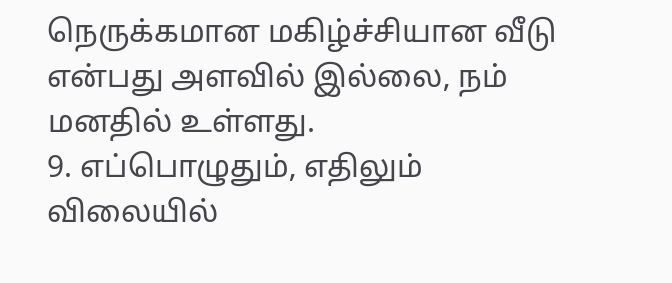நெருக்கமான மகிழ்ச்சியான வீடு என்பது அளவில் இல்லை, நம் மனதில் உள்ளது.
9. எப்பொழுதும், எதிலும் விலையில்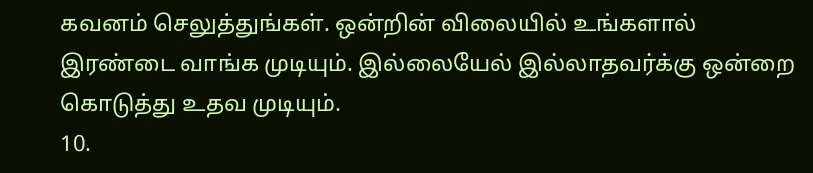கவனம் செலுத்துங்கள். ஒன்றின் விலையில் உங்களால் இரண்டை வாங்க முடியும். இல்லையேல் இல்லாதவர்க்கு ஒன்றை கொடுத்து உதவ முடியும்.
10.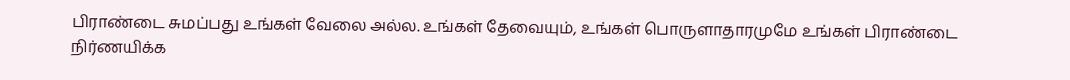பிராண்டை சுமப்பது உங்கள் வேலை அல்ல. உங்கள் தேவையும், உங்கள் பொருளாதாரமுமே உங்கள் பிராண்டை நிர்ணயிக்க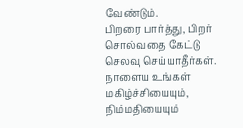வேண்டும்.
பிறரை பார்த்து, பிறர் சொல்வதை கேட்டு செலவு செய்யாதீர்கள். நாளைய உங்கள் மகிழ்ச்சியையும், நிம்மதியையும்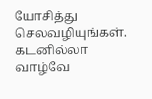யோசித்து செலவழியுங்கள்.
கடனில்லா வாழ்வே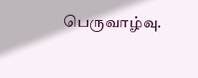பெருவாழ்வு.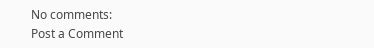No comments:
Post a Comment